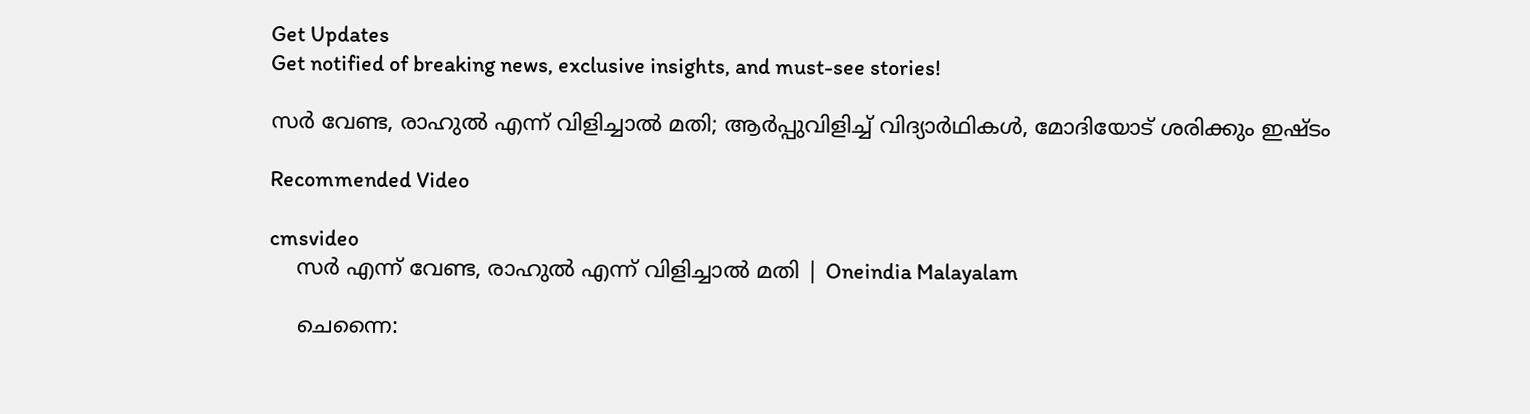Get Updates
Get notified of breaking news, exclusive insights, and must-see stories!

സര്‍ വേണ്ട, രാഹുല്‍ എന്ന് വിളിച്ചാല്‍ മതി; ആര്‍പ്പുവിളിച്ച് വിദ്യാര്‍ഥികള്‍, മോദിയോട് ശരിക്കും ഇഷ്ടം

Recommended Video

cmsvideo
    സര്‍ എന്ന് വേണ്ട, രാഹുല്‍ എന്ന് വിളിച്ചാല്‍ മതി | Oneindia Malayalam

    ചെന്നൈ: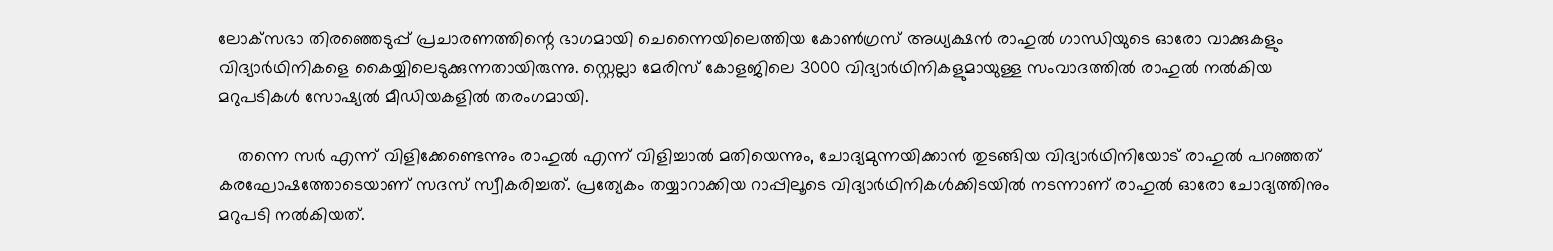ലോക്‌സഭാ തിരഞ്ഞെടുപ്പ് പ്രചാരണത്തിന്റെ ഭാഗമായി ചെന്നൈയിലെത്തിയ കോണ്‍ഗ്രസ് അധ്യക്ഷന്‍ രാഹുല്‍ ഗാന്ധിയുടെ ഓരോ വാക്കുകളും വിദ്യാര്‍ഥിനികളെ കൈയ്യിലെടുക്കുന്നതായിരുന്നു. സ്റ്റെല്ലാ മേരിസ് കോളജിലെ 3000 വിദ്യാര്‍ഥിനികളുമായുള്ള സംവാദത്തില്‍ രാഹുല്‍ നല്‍കിയ മറുപടികള്‍ സോഷ്യല്‍ മീഡിയകളില്‍ തരംഗമായി.

    തന്നെ സര്‍ എന്ന് വിളിക്കേണ്ടെന്നും രാഹുല്‍ എന്ന് വിളിച്ചാല്‍ മതിയെന്നും, ചോദ്യമുന്നയിക്കാന്‍ തുടങ്ങിയ വിദ്യാര്‍ഥിനിയോട് രാഹുല്‍ പറഞ്ഞത് കരഘോഷത്തോടെയാണ് സദസ് സ്വീകരിച്ചത്. പ്രത്യേകം തയ്യാറാക്കിയ റാപ്പിലൂടെ വിദ്യാര്‍ഥിനികള്‍ക്കിടയില്‍ നടന്നാണ് രാഹുല്‍ ഓരോ ചോദ്യത്തിനും മറുപടി നല്‍കിയത്.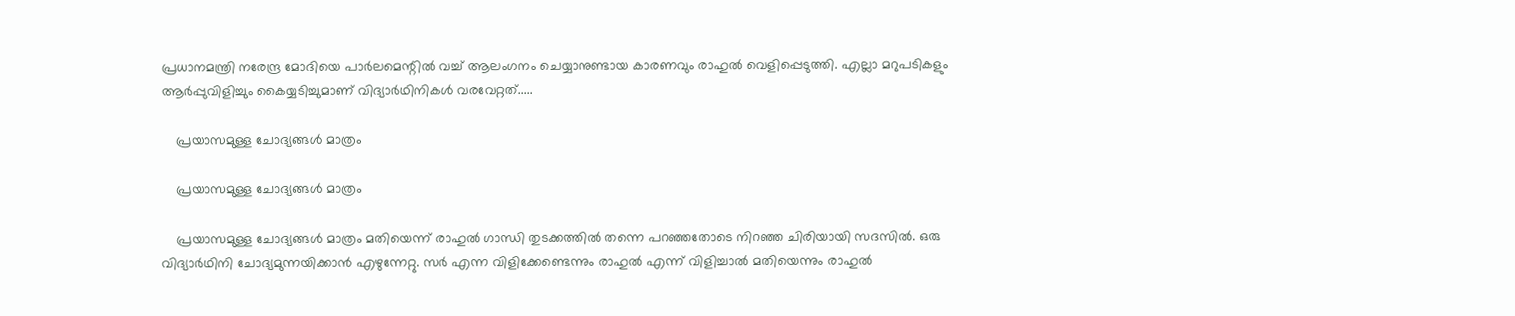പ്രധാനമന്ത്രി നരേന്ദ്ര മോദിയെ പാര്‍ലമെന്റില്‍ വച്ച് ആലംഗനം ചെയ്യാനുണ്ടായ കാരണവും രാഹുല്‍ വെളിപ്പെടുത്തി. എല്ലാ മറുപടികളും ആര്‍പ്പുവിളിച്ചും കൈയ്യടിച്ചുമാണ് വിദ്യാര്‍ഥിനികള്‍ വരവേറ്റത്.....

    പ്രയാസമുള്ള ചോദ്യങ്ങള്‍ മാത്രം

    പ്രയാസമുള്ള ചോദ്യങ്ങള്‍ മാത്രം

    പ്രയാസമുള്ള ചോദ്യങ്ങള്‍ മാത്രം മതിയെന്ന് രാഹുല്‍ ഗാന്ധി തുടക്കത്തില്‍ തന്നെ പറഞ്ഞതോടെ നിറഞ്ഞ ചിരിയായി സദസില്‍. ഒരു വിദ്യാര്‍ഥിനി ചോദ്യമുന്നയിക്കാന്‍ എഴുന്നേറ്റു. സര്‍ എന്ന വിളിക്കേണ്ടെന്നും രാഹുല്‍ എന്ന് വിളിച്ചാല്‍ മതിയെന്നും രാഹുല്‍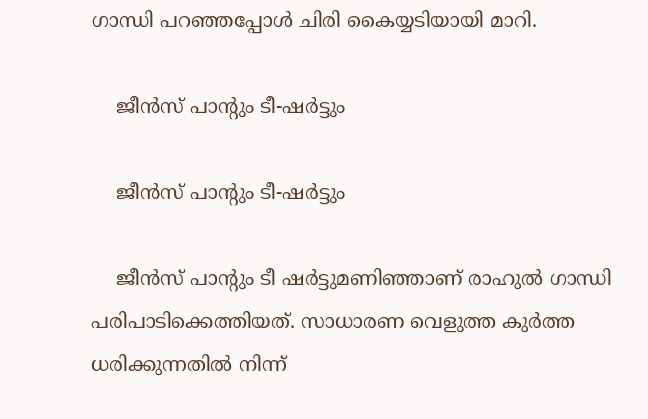ഗാന്ധി പറഞ്ഞപ്പോള്‍ ചിരി കൈയ്യടിയായി മാറി.

    ജീന്‍സ് പാന്റും ടീ-ഷര്‍ട്ടും

    ജീന്‍സ് പാന്റും ടീ-ഷര്‍ട്ടും

    ജീന്‍സ് പാന്റും ടീ ഷര്‍ട്ടുമണിഞ്ഞാണ് രാഹുല്‍ ഗാന്ധി പരിപാടിക്കെത്തിയത്. സാധാരണ വെളുത്ത കുര്‍ത്ത ധരിക്കുന്നതില്‍ നിന്ന്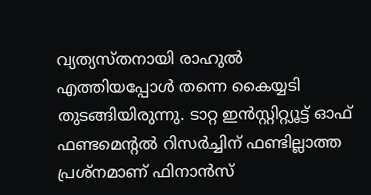വ്യത്യസ്തനായി രാഹുല്‍ എത്തിയപ്പോള്‍ തന്നെ കൈയ്യടി തുടങ്ങിയിരുന്നു. ടാറ്റ ഇന്‍സ്റ്റിറ്റ്യൂട്ട് ഓഫ് ഫണ്ടമെന്റല്‍ റിസര്‍ച്ചിന് ഫണ്ടില്ലാത്ത പ്രശ്‌നമാണ് ഫിനാന്‍സ്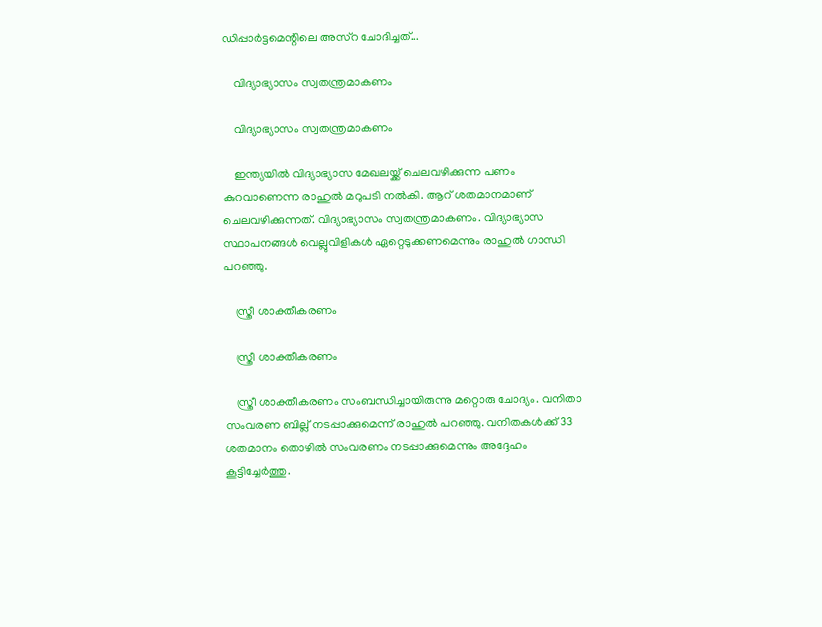ഡിപ്പാര്‍ട്ടമെന്റിലെ അസ്‌റ ചോദിച്ചത്...

    വിദ്യാഭ്യാസം സ്വതന്ത്രമാകണം

    വിദ്യാഭ്യാസം സ്വതന്ത്രമാകണം

    ഇന്ത്യയില്‍ വിദ്യാഭ്യാസ മേഖലയ്ക്ക് ചെലവഴിക്കുന്ന പണം കുറവാണെന്ന രാഹുല്‍ മറുപടി നല്‍കി. ആറ് ശതമാനമാണ് ചെലവഴിക്കുന്നത്. വിദ്യാഭ്യാസം സ്വതന്ത്രമാകണം. വിദ്യാഭ്യാസ സ്ഥാപനങ്ങള്‍ വെല്ലുവിളികള്‍ ഏറ്റെടുക്കണമെന്നും രാഹുല്‍ ഗാന്ധി പറഞ്ഞു.

    സ്ത്രീ ശാക്തീകരണം

    സ്ത്രീ ശാക്തീകരണം

    സ്ത്രീ ശാക്തീകരണം സംബന്ധിച്ചായിരുന്നു മറ്റൊരു ചോദ്യം. വനിതാ സംവരണ ബില്ല് നടപ്പാക്കുമെന്ന് രാഹുല്‍ പറഞ്ഞു. വനിതകള്‍ക്ക് 33 ശതമാനം തൊഴില്‍ സംവരണം നടപ്പാക്കുമെന്നും അദ്ദേഹം കൂട്ടിച്ചേര്‍ത്തു.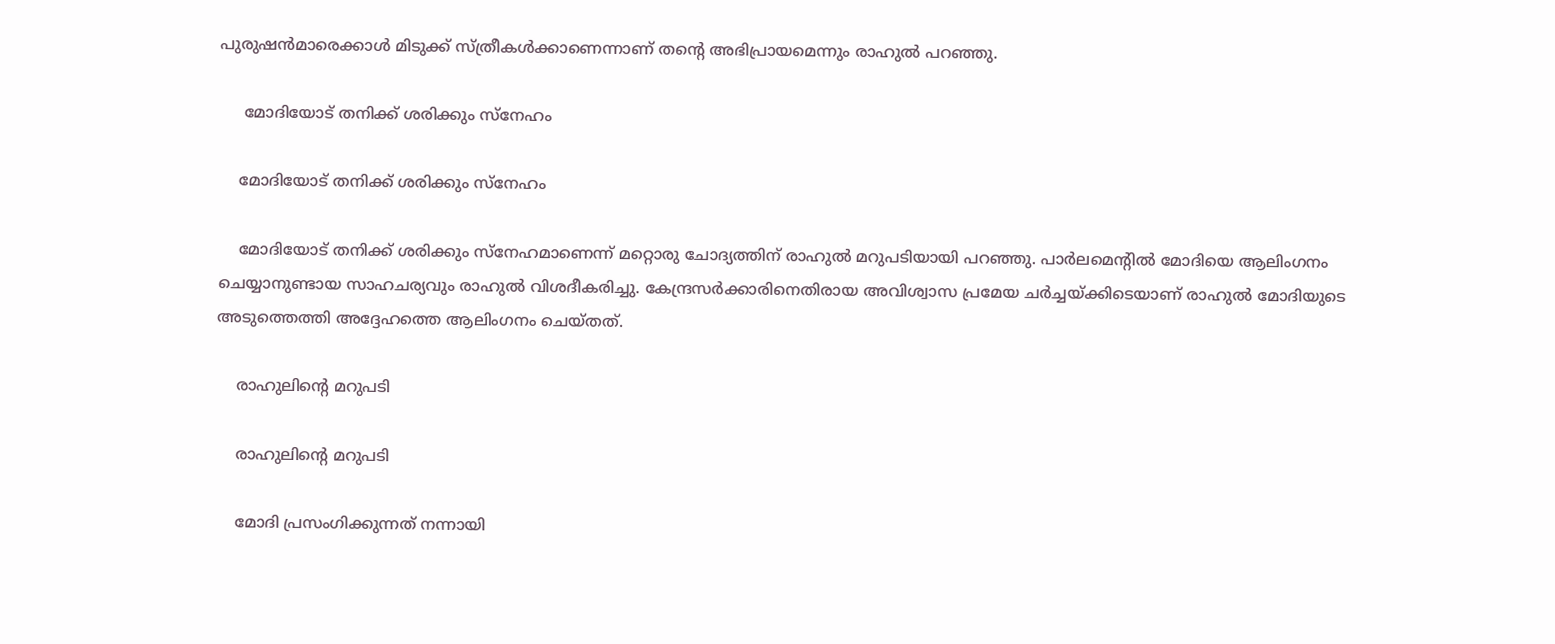പുരുഷന്‍മാരെക്കാള്‍ മിടുക്ക് സ്ത്രീകള്‍ക്കാണെന്നാണ് തന്റെ അഭിപ്രായമെന്നും രാഹുല്‍ പറഞ്ഞു.

     മോദിയോട് തനിക്ക് ശരിക്കും സ്‌നേഹം

    മോദിയോട് തനിക്ക് ശരിക്കും സ്‌നേഹം

    മോദിയോട് തനിക്ക് ശരിക്കും സ്‌നേഹമാണെന്ന് മറ്റൊരു ചോദ്യത്തിന് രാഹുല്‍ മറുപടിയായി പറഞ്ഞു. പാര്‍ലമെന്റില്‍ മോദിയെ ആലിംഗനം ചെയ്യാനുണ്ടായ സാഹചര്യവും രാഹുല്‍ വിശദീകരിച്ചു. കേന്ദ്രസര്‍ക്കാരിനെതിരായ അവിശ്വാസ പ്രമേയ ചര്‍ച്ചയ്ക്കിടെയാണ് രാഹുല്‍ മോദിയുടെ അടുത്തെത്തി അദ്ദേഹത്തെ ആലിംഗനം ചെയ്തത്.

    രാഹുലിന്റെ മറുപടി

    രാഹുലിന്റെ മറുപടി

    മോദി പ്രസംഗിക്കുന്നത് നന്നായി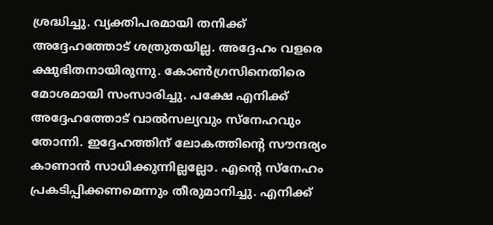ശ്രദ്ധിച്ചു. വ്യക്തിപരമായി തനിക്ക് അദ്ദേഹത്തോട് ശത്രുതയില്ല. അദ്ദേഹം വളരെ ക്ഷുഭിതനായിരുന്നു. കോണ്‍ഗ്രസിനെതിരെ മോശമായി സംസാരിച്ചു. പക്ഷേ എനിക്ക് അദ്ദേഹത്തോട് വാല്‍സല്യവും സ്‌നേഹവും തോന്നി. ഇദ്ദേഹത്തിന് ലോകത്തിന്റെ സൗന്ദര്യം കാണാന്‍ സാധിക്കുന്നില്ലല്ലോ. എന്റെ സ്‌നേഹം പ്രകടിപ്പിക്കണമെന്നും തീരുമാനിച്ചു. എനിക്ക്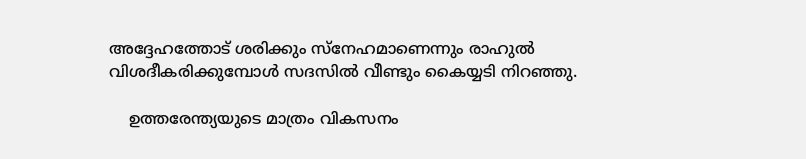അദ്ദേഹത്തോട് ശരിക്കും സ്‌നേഹമാണെന്നും രാഹുല്‍ വിശദീകരിക്കുമ്പോള്‍ സദസില്‍ വീണ്ടും കൈയ്യടി നിറഞ്ഞു.

    ഉത്തരേന്ത്യയുടെ മാത്രം വികസനം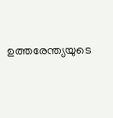ഉത്തരേന്ത്യയുടെ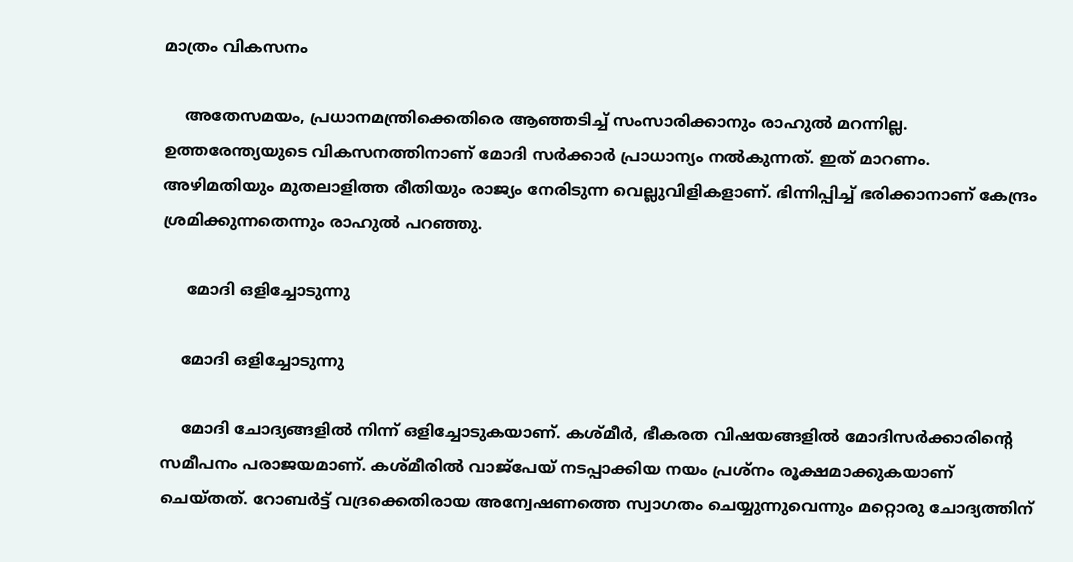മാത്രം വികസനം

    അതേസമയം, പ്രധാനമന്ത്രിക്കെതിരെ ആഞ്ഞടിച്ച് സംസാരിക്കാനും രാഹുല്‍ മറന്നില്ല. ഉത്തരേന്ത്യയുടെ വികസനത്തിനാണ് മോദി സര്‍ക്കാര്‍ പ്രാധാന്യം നല്‍കുന്നത്. ഇത് മാറണം. അഴിമതിയും മുതലാളിത്ത രീതിയും രാജ്യം നേരിടുന്ന വെല്ലുവിളികളാണ്. ഭിന്നിപ്പിച്ച് ഭരിക്കാനാണ് കേന്ദ്രം ശ്രമിക്കുന്നതെന്നും രാഹുല്‍ പറഞ്ഞു.

     മോദി ഒളിച്ചോടുന്നു

    മോദി ഒളിച്ചോടുന്നു

    മോദി ചോദ്യങ്ങളില്‍ നിന്ന് ഒളിച്ചോടുകയാണ്. കശ്മീര്‍, ഭീകരത വിഷയങ്ങളില്‍ മോദിസര്‍ക്കാരിന്റെ സമീപനം പരാജയമാണ്. കശ്മീരില്‍ വാജ്‌പേയ് നടപ്പാക്കിയ നയം പ്രശ്‌നം രൂക്ഷമാക്കുകയാണ് ചെയ്തത്. റോബര്‍ട്ട് വദ്രക്കെതിരായ അന്വേഷണത്തെ സ്വാഗതം ചെയ്യുന്നുവെന്നും മറ്റൊരു ചോദ്യത്തിന്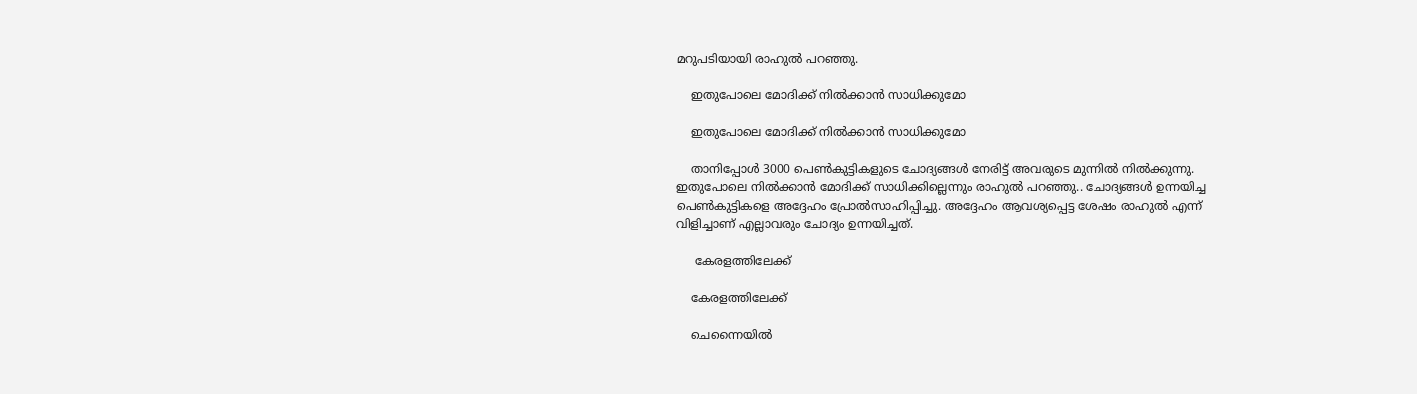മറുപടിയായി രാഹുല്‍ പറഞ്ഞു.

    ഇതുപോലെ മോദിക്ക് നില്‍ക്കാന്‍ സാധിക്കുമോ

    ഇതുപോലെ മോദിക്ക് നില്‍ക്കാന്‍ സാധിക്കുമോ

    താനിപ്പോള്‍ 3000 പെണ്‍കുട്ടികളുടെ ചോദ്യങ്ങള്‍ നേരിട്ട് അവരുടെ മുന്നില്‍ നില്‍ക്കുന്നു. ഇതുപോലെ നില്‍ക്കാന്‍ മോദിക്ക് സാധിക്കില്ലെന്നും രാഹുല്‍ പറഞ്ഞു.. ചോദ്യങ്ങള്‍ ഉന്നയിച്ച പെണ്‍കുട്ടികളെ അദ്ദേഹം പ്രോല്‍സാഹിപ്പിച്ചു. അദ്ദേഹം ആവശ്യപ്പെട്ട ശേഷം രാഹുല്‍ എന്ന് വിളിച്ചാണ് എല്ലാവരും ചോദ്യം ഉന്നയിച്ചത്.

     കേരളത്തിലേക്ക്

    കേരളത്തിലേക്ക്

    ചെന്നൈയില്‍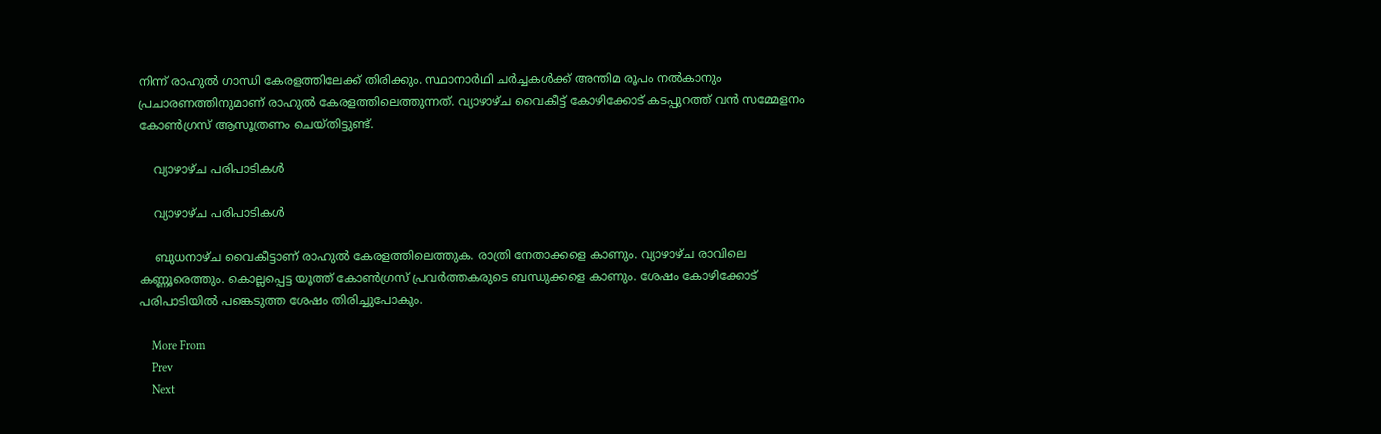നിന്ന് രാഹുല്‍ ഗാന്ധി കേരളത്തിലേക്ക് തിരിക്കും. സ്ഥാനാര്‍ഥി ചര്‍ച്ചകള്‍ക്ക് അന്തിമ രൂപം നല്‍കാനും പ്രചാരണത്തിനുമാണ് രാഹുല്‍ കേരളത്തിലെത്തുന്നത്. വ്യാഴാഴ്ച വൈകീട്ട് കോഴിക്കോട് കടപ്പുറത്ത് വന്‍ സമ്മേളനം കോണ്‍ഗ്രസ് ആസൂത്രണം ചെയ്തിട്ടുണ്ട്.

    വ്യാഴാഴ്ച പരിപാടികള്‍

    വ്യാഴാഴ്ച പരിപാടികള്‍

    ബുധനാഴ്ച വൈകീട്ടാണ് രാഹുല്‍ കേരളത്തിലെത്തുക. രാത്രി നേതാക്കളെ കാണും. വ്യാഴാഴ്ച രാവിലെ കണ്ണൂരെത്തും. കൊല്ലപ്പെട്ട യൂത്ത് കോണ്‍ഗ്രസ് പ്രവര്‍ത്തകരുടെ ബന്ധുക്കളെ കാണും. ശേഷം കോഴിക്കോട് പരിപാടിയില്‍ പങ്കെടുത്ത ശേഷം തിരിച്ചുപോകും.

    More From
    Prev
    Next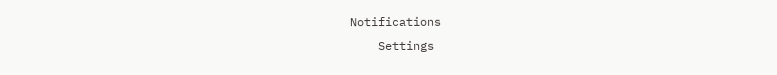Notifications
    Settings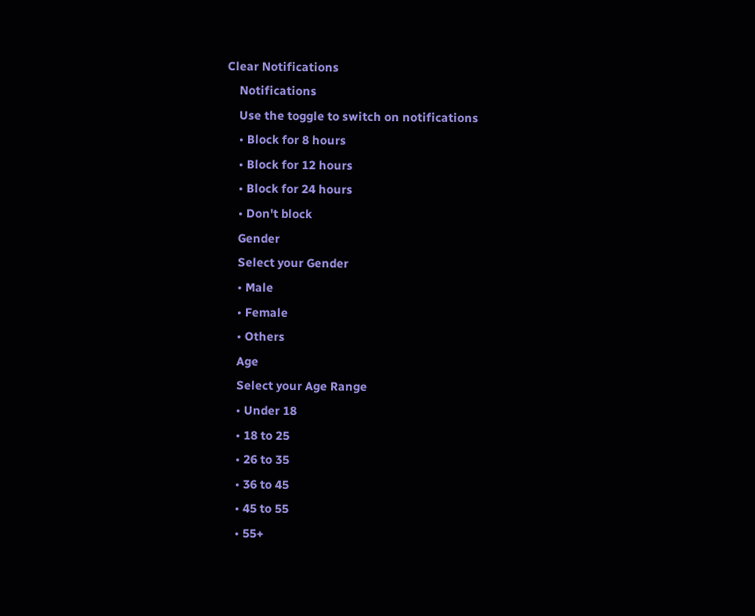Clear Notifications
    Notifications
    Use the toggle to switch on notifications
    • Block for 8 hours
    • Block for 12 hours
    • Block for 24 hours
    • Don't block
    Gender
    Select your Gender
    • Male
    • Female
    • Others
    Age
    Select your Age Range
    • Under 18
    • 18 to 25
    • 26 to 35
    • 36 to 45
    • 45 to 55
    • 55+